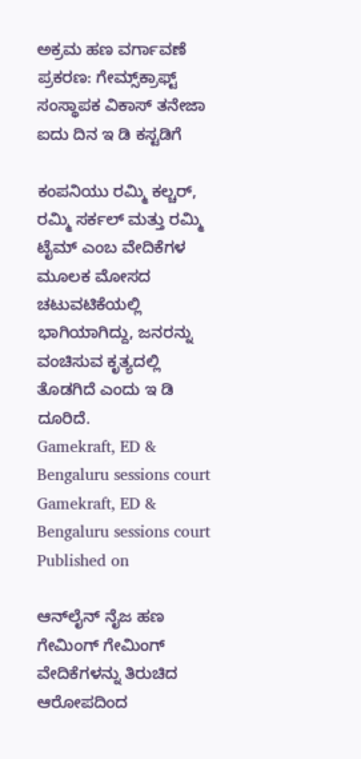ಅಕ್ರಮ ಹಣ ವರ್ಗಾವಣೆ ಪ್ರಕರಣ: ಗೇಮ್ಸ್‌ಕ್ರಾಫ್ಟ್‌ ಸಂಸ್ಥಾಪಕ ವಿಕಾಸ್‌ ತನೇಜಾ ಐದು ದಿನ ಇ ಡಿ ಕಸ್ಟಡಿಗೆ

ಕಂಪನಿಯು ರಮ್ಮಿ ಕಲ್ಚರ್‌, ರಮ್ಮಿ ಸರ್ಕಲ್‌ ಮತ್ತು ರಮ್ಮಿ ಟೈಮ್‌ ಎಂಬ ವೇದಿಕೆಗಳ ಮೂಲಕ ಮೋಸದ ಚಟುವಟಿಕೆಯಲ್ಲಿ ಭಾಗಿಯಾಗಿದ್ದು, ಜನರನ್ನು ವಂಚಿಸುವ ಕೃತ್ಯದಲ್ಲಿ ತೊಡಗಿದೆ ಎಂದು ಇ ಡಿ ದೂರಿದೆ.
Gamekraft, ED & Bengaluru sessions court
Gamekraft, ED & Bengaluru sessions court
Published on

ಆನ್‌ಲೈನ್ ನೈಜ ಹಣ ಗೇಮಿಂಗ್‌ ಗೇಮಿಂಗ್ ವೇದಿಕೆಗಳನ್ನು ತಿರುಚಿದ ಆರೋಪದಿಂದ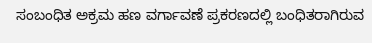ಸಂಬಂಧಿತ ಅಕ್ರಮ ಹಣ ವರ್ಗಾವಣೆ ಪ್ರಕರಣದಲ್ಲಿ ಬಂಧಿತರಾಗಿರುವ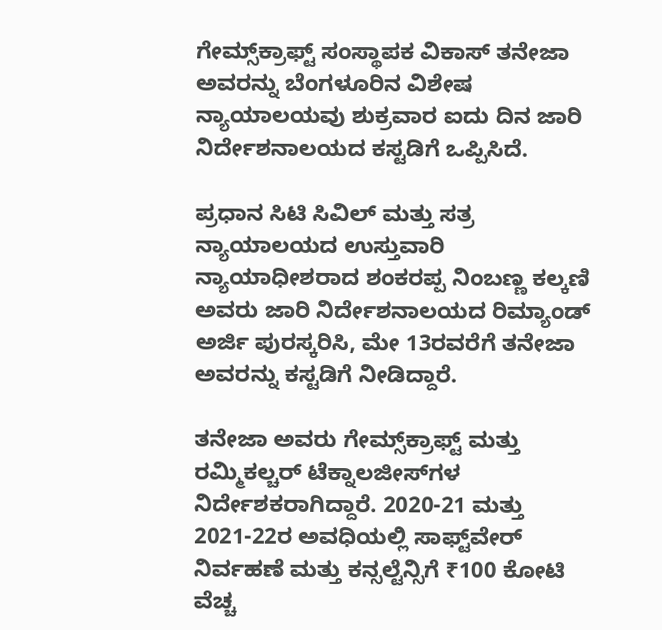ಗೇಮ್ಸ್‌ಕ್ರಾಫ್ಟ್ ಸಂಸ್ಥಾಪಕ ವಿಕಾಸ್ ತನೇಜಾ ಅವರನ್ನು ಬೆಂಗಳೂರಿನ ವಿಶೇಷ ನ್ಯಾಯಾಲಯವು ಶುಕ್ರವಾರ ಐದು ದಿನ ಜಾರಿ ನಿರ್ದೇಶನಾಲಯದ ಕಸ್ಟಡಿಗೆ ಒಪ್ಪಿಸಿದೆ.

ಪ್ರಧಾನ ಸಿಟಿ ಸಿವಿಲ್‌ ಮತ್ತು ಸತ್ರ ನ್ಯಾಯಾಲಯದ ಉಸ್ತುವಾರಿ ನ್ಯಾಯಾಧೀಶರಾದ ಶಂಕರಪ್ಪ ನಿಂಬಣ್ಣ ಕಲ್ಕಣಿ ಅವರು ಜಾರಿ ನಿರ್ದೇಶನಾಲಯದ ರಿಮ್ಯಾಂಡ್‌ ಅರ್ಜಿ ಪುರಸ್ಕರಿಸಿ, ಮೇ 13ರವರೆಗೆ ತನೇಜಾ ಅವರನ್ನು ಕಸ್ಟಡಿಗೆ ನೀಡಿದ್ದಾರೆ.

ತನೇಜಾ ಅವರು ಗೇಮ್ಸ್‌ಕ್ರಾಫ್ಟ್‌ ಮತ್ತು ರಮ್ಮಿಕಲ್ಚರ್‌ ಟೆಕ್ನಾಲಜೀಸ್‌ಗಳ ನಿರ್ದೇಶಕರಾಗಿದ್ದಾರೆ. 2020-21 ಮತ್ತು 2021-22ರ ಅವಧಿಯಲ್ಲಿ ಸಾಫ್ಟ್‌ವೇರ್‌ ನಿರ್ವಹಣೆ ಮತ್ತು ಕನ್ಸಲ್ಟೆನ್ಸಿಗೆ ₹100 ಕೋಟಿ ವೆಚ್ಚ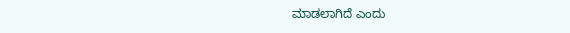ಮಾಡಲಾಗಿದೆ ಎಂದು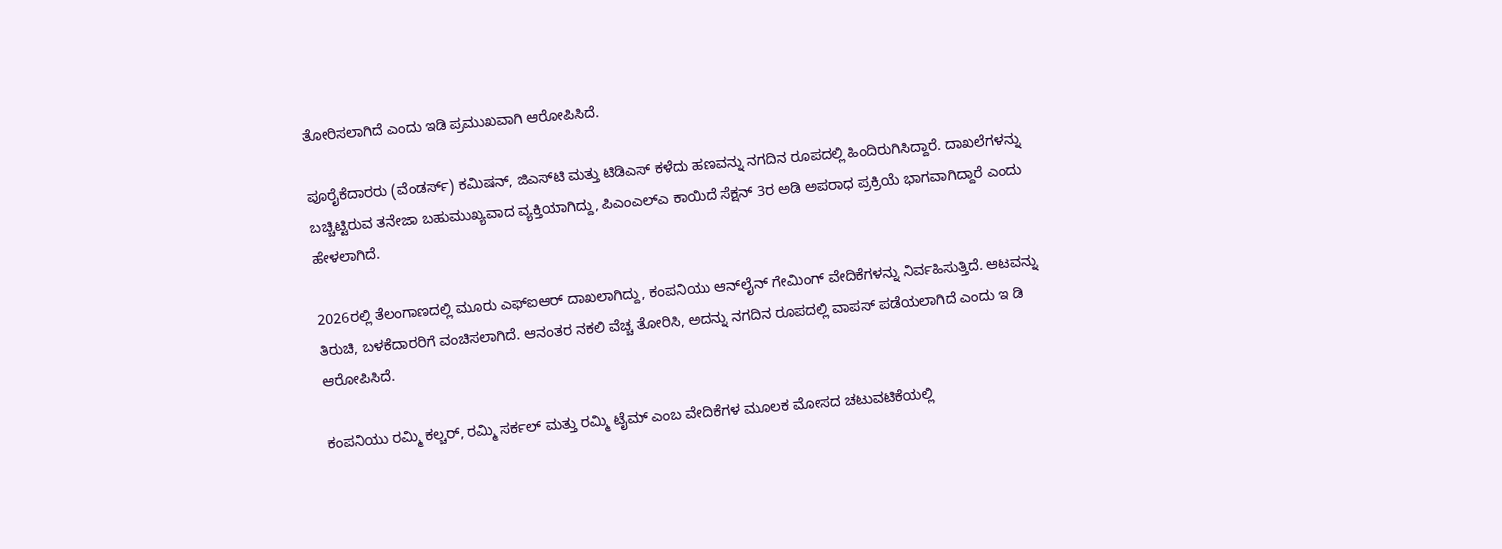ತೋರಿಸಲಾಗಿದೆ ಎಂದು ಇಡಿ ಪ್ರಮುಖವಾಗಿ ಆರೋಪಿಸಿದೆ.

ಪೂರೈಕೆದಾರರು (ವೆಂಡರ್ಸ್‌) ಕಮಿಷನ್‌, ಜಿಎಸ್‌ಟಿ ಮತ್ತು ಟಿಡಿಎಸ್‌ ಕಳೆದು ಹಣವನ್ನು ನಗದಿನ ರೂಪದಲ್ಲಿ ಹಿಂದಿರುಗಿಸಿದ್ದಾರೆ. ದಾಖಲೆಗಳನ್ನು ಬಚ್ಚಿಟ್ಟಿರುವ ತನೇಜಾ ಬಹುಮುಖ್ಯವಾದ ವ್ಯಕ್ತಿಯಾಗಿದ್ದು, ಪಿಎಂಎಲ್‌ಎ ಕಾಯಿದೆ ಸೆಕ್ಷನ್‌ 3ರ ಅಡಿ ಅಪರಾಧ ಪ್ರಕ್ರಿಯೆ ಭಾಗವಾಗಿದ್ದಾರೆ ಎಂದು ಹೇಳಲಾಗಿದೆ.

2026ರಲ್ಲಿ ತೆಲಂಗಾಣದಲ್ಲಿ ಮೂರು ಎಫ್‌ಐಆರ್‌ ದಾಖಲಾಗಿದ್ದು, ಕಂಪನಿಯು ಆನ್‌ಲೈನ್‌ ಗೇಮಿಂಗ್‌ ವೇದಿಕೆಗಳನ್ನು ನಿರ್ವಹಿಸುತ್ತಿದೆ. ಆಟವನ್ನು ತಿರುಚಿ, ಬಳಕೆದಾರರಿಗೆ ವಂಚಿಸಲಾಗಿದೆ. ಆನಂತರ ನಕಲಿ ವೆಚ್ಚ ತೋರಿಸಿ, ಅದನ್ನು ನಗದಿನ ರೂಪದಲ್ಲಿ ವಾಪಸ್‌ ಪಡೆಯಲಾಗಿದೆ ಎಂದು ಇ ಡಿ ಆರೋಪಿಸಿದೆ.

ಕಂಪನಿಯು ರಮ್ಮಿ ಕಲ್ಚರ್‌, ರಮ್ಮಿ ಸರ್ಕಲ್‌ ಮತ್ತು ರಮ್ಮಿ ಟೈಮ್‌ ಎಂಬ ವೇದಿಕೆಗಳ ಮೂಲಕ ಮೋಸದ ಚಟುವಟಿಕೆಯಲ್ಲಿ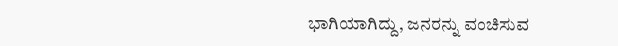ಭಾಗಿಯಾಗಿದ್ದು, ಜನರನ್ನು ವಂಚಿಸುವ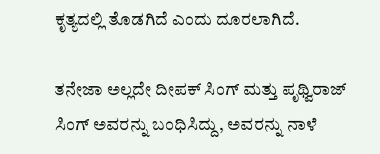ಕೃತ್ಯದಲ್ಲಿ ತೊಡಗಿದೆ ಎಂದು ದೂರಲಾಗಿದೆ.

ತನೇಜಾ ಅಲ್ಲದೇ ದೀಪಕ್‌ ಸಿಂಗ್‌ ಮತ್ತು ಪೃಥ್ವಿರಾಜ್‌ ಸಿಂಗ್‌ ಅವರನ್ನು ಬಂಧಿಸಿದ್ದು, ಅವರನ್ನು ನಾಳೆ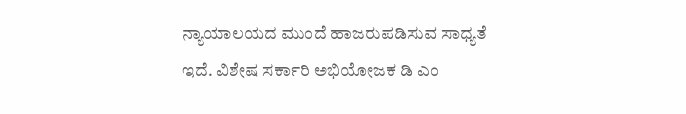ನ್ಯಾಯಾಲಯದ ಮುಂದೆ ಹಾಜರುಪಡಿಸುವ ಸಾಧ್ಯತೆ ಇದೆ. ವಿಶೇಷ ಸರ್ಕಾರಿ ಅಭಿಯೋಜಕ ಡಿ ಎಂ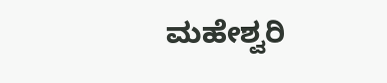ಮಹೇಶ್ವರಿ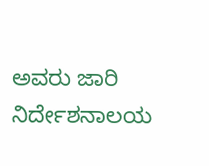ಅವರು ಜಾರಿ ನಿರ್ದೇಶನಾಲಯ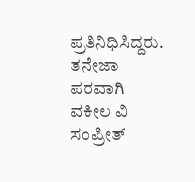ಪ್ರತಿನಿಧಿಸಿದ್ದರು. ತನೇಜಾ ಪರವಾಗಿ ವಕೀಲ ವಿ ಸಂಪ್ರೀತ್‌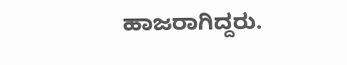ಹಾಜರಾಗಿದ್ದರು.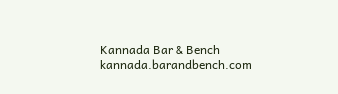Kannada Bar & Bench
kannada.barandbench.com